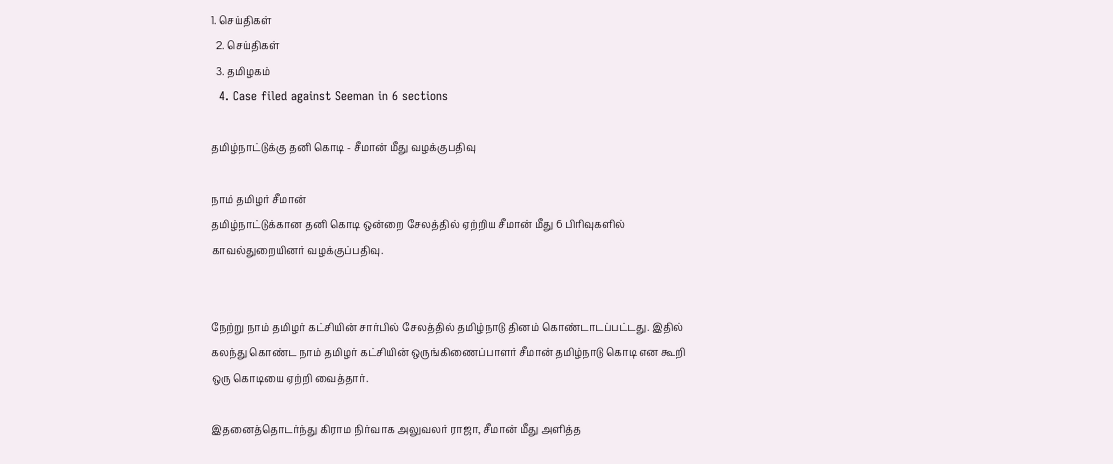1. செய்திகள்
  2. செய்திகள்
  3. த‌மிழக‌ம்
  4. Case filed against Seeman in 6 sections

தமிழ்நாட்டுக்கு தனி கொடி - சீமான் மீது வழக்குபதிவு

நாம் தமிழர் சீமான்
தமிழ்நாட்டுக்கான தனி கொடி ஒன்றை சேலத்தில் ஏற்றிய சீமான் மீது 6 பிரிவுகளில் காவல்துறையினர் வழக்குப்பதிவு.


நேற்று நாம் தமிழர் கட்சியின் சார்பில் சேலத்தில் தமிழ்நாடு தினம் கொண்டாடப்பட்டது. இதில் கலந்து கொண்ட நாம் தமிழர் கட்சியின் ஒருங்கிணைப்பாளர் சீமான் தமிழ்நாடு கொடி என கூறி  ஒரு கொடியை ஏற்றி வைத்தார்.

இதனைத்தொடர்ந்து கிராம நிர்வாக அலுவலர் ராஜா, சீமான் மீது அளித்த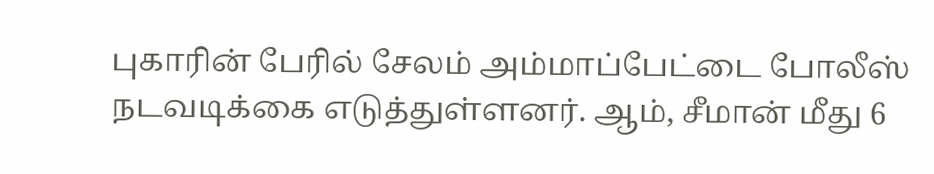புகாரின் பேரில் சேலம் அம்மாப்பேட்டை போலீஸ் நடவடிக்கை எடுத்துள்ளனர். ஆம், சீமான் மீது 6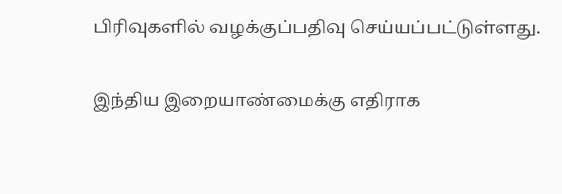பிரிவுகளில் வழக்குப்பதிவு செய்யப்பட்டுள்ளது.

இந்திய இறையாண்மைக்கு எதிராக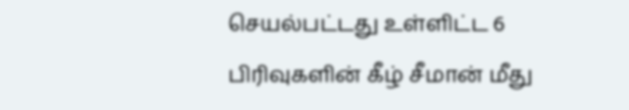செயல்பட்டது உள்ளிட்ட 6 பிரிவுகளின் கீழ் சீமான் மீது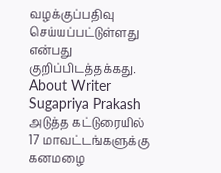வழக்குப்பதிவு செய்யப்பட்டுள்ளது என்பது குறிப்பிடத்தக்கது.
About Writer
Sugapriya Prakash
அடுத்த கட்டுரையில்
17 மாவட்டங்களுக்கு கனமழை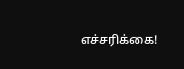எச்சரிக்கை!